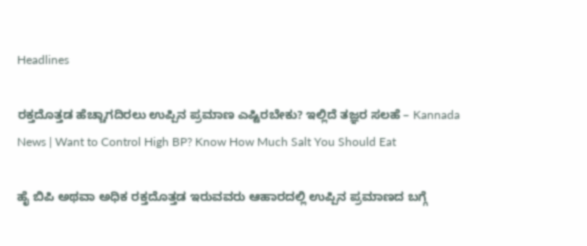Headlines

ರಕ್ತದೊತ್ತಡ ಹೆಚ್ಚಾಗದಿರಲು ಉಪ್ಪಿನ ಪ್ರಮಾಣ ಎಷ್ಟಿರಬೇಕು? ಇಲ್ಲಿದೆ ತಜ್ಞರ ಸಲಹೆ – Kannada News | Want to Control High BP? Know How Much Salt You Should Eat

ಹೈ ಬಿಪಿ ಅಥವಾ ಅಧಿಕ ರಕ್ತದೊತ್ತಡ ಇರುವವರು ಆಹಾರದಲ್ಲಿ ಉಪ್ಪಿನ ಪ್ರಮಾಣದ ಬಗ್ಗೆ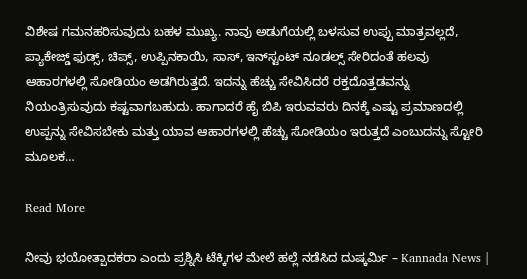ವಿಶೇಷ ಗಮನಹರಿಸುವುದು ಬಹಳ ಮುಖ್ಯ. ನಾವು ಅಡುಗೆಯಲ್ಲಿ ಬಳಸುವ ಉಪ್ಪು ಮಾತ್ರವಲ್ಲದೆ, ಪ್ಯಾಕೇಜ್ಡ್ ಫುಡ್ಸ್, ಚಿಪ್ಸ್, ಉಪ್ಪಿನಕಾಯಿ, ಸಾಸ್, ಇನ್‌ಸ್ಟಂಟ್ ನೂಡಲ್ಸ್ ಸೇರಿದಂತೆ ಹಲವು ಆಹಾರಗಳಲ್ಲಿ ಸೋಡಿಯಂ ಅಡಗಿರುತ್ತದೆ. ಇದನ್ನು ಹೆಚ್ಚು ಸೇವಿಸಿದರೆ ರಕ್ತದೊತ್ತಡವನ್ನು ನಿಯಂತ್ರಿಸುವುದು ಕಷ್ಟವಾಗಬಹುದು. ಹಾಗಾದರೆ ಹೈ ಬಿಪಿ ಇರುವವರು ದಿನಕ್ಕೆ ಎಷ್ಟು ಪ್ರಮಾಣದಲ್ಲಿ ಉಪ್ಪನ್ನು ಸೇವಿಸಬೇಕು ಮತ್ತು ಯಾವ ಆಹಾರಗಳಲ್ಲಿ ಹೆಚ್ಚು ಸೋಡಿಯಂ ಇರುತ್ತದೆ ಎಂಬುದನ್ನು ಸ್ಟೋರಿ ಮೂಲಕ…

Read More

ನೀವು ಭಯೋತ್ಪಾದಕರಾ ಎಂದು ಪ್ರಶ್ನಿಸಿ ಟೆಕ್ಕಿಗಳ ಮೇಲೆ ಹಲ್ಲೆ ನಡೆಸಿದ ದುಷ್ಕರ್ಮಿ – Kannada News |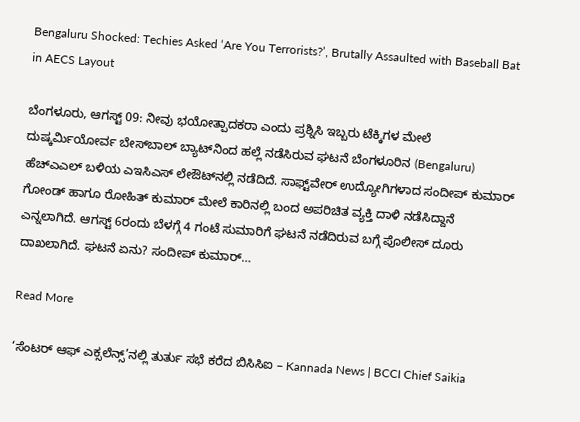Bengaluru Shocked: Techies Asked ‘Are You Terrorists?’, Brutally Assaulted with Baseball Bat in AECS Layout

ಬೆಂಗಳೂರು, ಆಗಸ್ಟ್ 09: ನೀವು ಭಯೋತ್ಪಾದಕರಾ ಎಂದು ಪ್ರಶ್ನಿಸಿ ಇಬ್ಬರು ಟೆಕ್ಕಿಗಳ ಮೇಲೆ ದುಷ್ಕರ್ಮಿಯೋರ್ವ ಬೇಸ್‌ಬಾಲ್ ಬ್ಯಾಟ್‌ನಿಂದ ಹಲ್ಲೆ ನಡೆಸಿರುವ ಘಟನೆ ಬೆಂಗಳೂರಿನ (Bengaluru) ಹೆಚ್ಎಎಲ್ ಬಳಿಯ ಎಇಸಿಎಸ್ ಲೇಔಟ್‌ನಲ್ಲಿ ನಡೆದಿದೆ. ಸಾಫ್ಟ್‌ವೇರ್ ಉದ್ಯೋಗಿಗಳಾದ ಸಂದೀಪ್ ಕುಮಾರ್ ಗೋಂಡ್ ಹಾಗೂ ರೋಹಿತ್ ಕುಮಾರ್ ಮೇಲೆ ಕಾರಿನಲ್ಲಿ ಬಂದ ಅಪರಿಚಿತ ವ್ಯಕ್ತಿ ದಾಳಿ ನಡೆಸಿದ್ದಾನೆ ಎನ್ನಲಾಗಿದೆ. ಆಗಸ್ಟ್ 6ರಂದು ಬೆಳಗ್ಗೆ 4 ಗಂಟೆ ಸುಮಾರಿಗೆ ಘಟನೆ ನಡೆದಿರುವ ಬಗ್ಗೆ ಪೊಲೀಸ್ ದೂರು ದಾಖಲಾಗಿದೆ. ಘಟನೆ ಏನು? ಸಂದೀಪ್ ಕುಮಾರ್…

Read More

‘ಸೆಂಟರ್ ಆಫ್ ಎಕ್ಸಲೆನ್ಸ್’ನಲ್ಲಿ ತುರ್ತು ಸಭೆ ಕರೆದ ಬಿಸಿಸಿಐ – Kannada News | BCCI Chief Saikia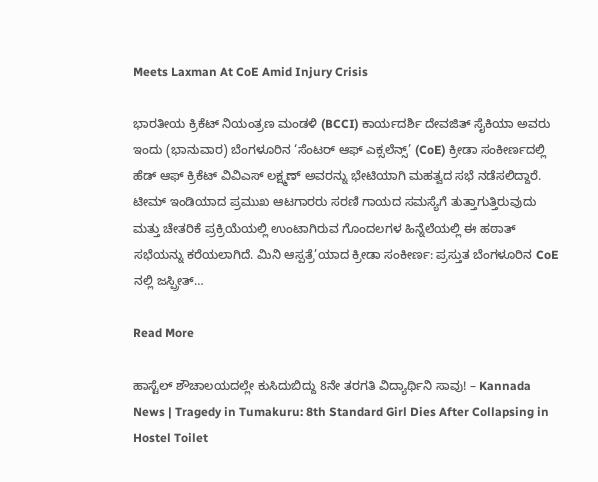Meets Laxman At CoE Amid Injury Crisis

ಭಾರತೀಯ ಕ್ರಿಕೆಟ್ ನಿಯಂತ್ರಣ ಮಂಡಳಿ (BCCI) ಕಾರ್ಯದರ್ಶಿ ದೇವಜಿತ್ ಸೈಕಿಯಾ ಅವರು ಇಂದು (ಭಾನುವಾರ) ಬೆಂಗಳೂರಿನ ‘ಸೆಂಟರ್ ಆಫ್ ಎಕ್ಸಲೆನ್ಸ್’ (CoE) ಕ್ರೀಡಾ ಸಂಕೀರ್ಣದಲ್ಲಿ ಹೆಡ್ ಆಫ್ ಕ್ರಿಕೆಟ್ ವಿವಿಎಸ್ ಲಕ್ಷ್ಮಣ್ ಅವರನ್ನು ಭೇಟಿಯಾಗಿ ಮಹತ್ವದ ಸಭೆ ನಡೆಸಲಿದ್ದಾರೆ. ಟೀಮ್ ಇಂಡಿಯಾದ ಪ್ರಮುಖ ಆಟಗಾರರು ಸರಣಿ ಗಾಯದ ಸಮಸ್ಯೆಗೆ ತುತ್ತಾಗುತ್ತಿರುವುದು ಮತ್ತು ಚೇತರಿಕೆ ಪ್ರಕ್ರಿಯೆಯಲ್ಲಿ ಉಂಟಾಗಿರುವ ಗೊಂದಲಗಳ ಹಿನ್ನೆಲೆಯಲ್ಲಿ ಈ ಹಠಾತ್ ಸಭೆಯನ್ನು ಕರೆಯಲಾಗಿದೆ. ಮಿನಿ ಆಸ್ಪತ್ರೆ’ಯಾದ ಕ್ರೀಡಾ ಸಂಕೀರ್ಣ: ಪ್ರಸ್ತುತ ಬೆಂಗಳೂರಿನ CoE ನಲ್ಲಿ ಜಸ್ಪ್ರೀತ್…

Read More

ಹಾಸ್ಟೆಲ್ ಶೌಚಾಲಯದಲ್ಲೇ ಕುಸಿದುಬಿದ್ದು 8ನೇ ತರಗತಿ ವಿದ್ಯಾರ್ಥಿನಿ ಸಾವು! – Kannada News | Tragedy in Tumakuru: 8th Standard Girl Dies After Collapsing in Hostel Toilet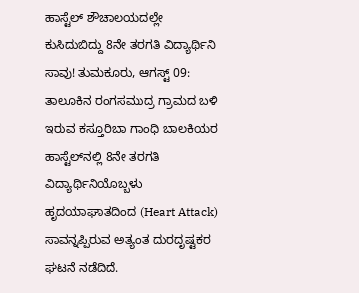ಹಾಸ್ಟೆಲ್ ಶೌಚಾಲಯದಲ್ಲೇ ಕುಸಿದುಬಿದ್ದು 8ನೇ ತರಗತಿ ವಿದ್ಯಾರ್ಥಿನಿ ಸಾವು! ತುಮಕೂರು, ಆಗಸ್ಟ್ 09: ತಾಲೂಕಿನ ರಂಗಸಮುದ್ರ ಗ್ರಾಮದ ಬಳಿ ಇರುವ ಕಸ್ತೂರಿಬಾ ಗಾಂಧಿ ಬಾಲಕಿಯರ ಹಾಸ್ಟೆಲ್‌ನಲ್ಲಿ 8ನೇ ತರಗತಿ ವಿದ್ಯಾರ್ಥಿನಿಯೊಬ್ಬಳು ಹೃದಯಾಘಾತದಿಂದ (Heart Attack) ಸಾವನ್ನಪ್ಪಿರುವ ಅತ್ಯಂತ ದುರದೃಷ್ಟಕರ ಘಟನೆ ನಡೆದಿದೆ.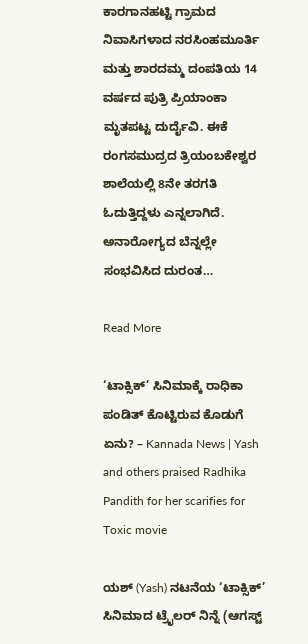ಕಾರಗಾನಹಟ್ಟಿ ಗ್ರಾಮದ ನಿವಾಸಿಗಳಾದ ನರಸಿಂಹಮೂರ್ತಿ ಮತ್ತು ಶಾರದಮ್ಮ ದಂಪತಿಯ 14 ವರ್ಷದ ಪುತ್ರಿ ಪ್ರಿಯಾಂಕಾ ಮೃತಪಟ್ಟ ದುರ್ದೈವಿ. ಈಕೆ ರಂಗಸಮುದ್ರದ ತ್ರಿಯಂಬಕೇಶ್ವರ ಶಾಲೆಯಲ್ಲಿ 8ನೇ ತರಗತಿ ಓದುತ್ತಿದ್ದಳು ಎನ್ನಲಾಗಿದೆ. ಅನಾರೋಗ್ಯದ ಬೆನ್ನಲ್ಲೇ ಸಂಭವಿಸಿದ ದುರಂತ…

Read More

‘ಟಾಕ್ಸಿಕ್’ ಸಿನಿಮಾಕ್ಕೆ ರಾಧಿಕಾ ಪಂಡಿತ್ ಕೊಟ್ಟಿರುವ ಕೊಡುಗೆ ಏನು? – Kannada News | Yash and others praised Radhika Pandith for her scarifies for Toxic movie

ಯಶ್ (Yash) ನಟನೆಯ ‘ಟಾಕ್ಸಿಕ್’ ಸಿನಿಮಾದ ಟ್ರೈಲರ್ ನಿನ್ನೆ (ಆಗಸ್ಟ್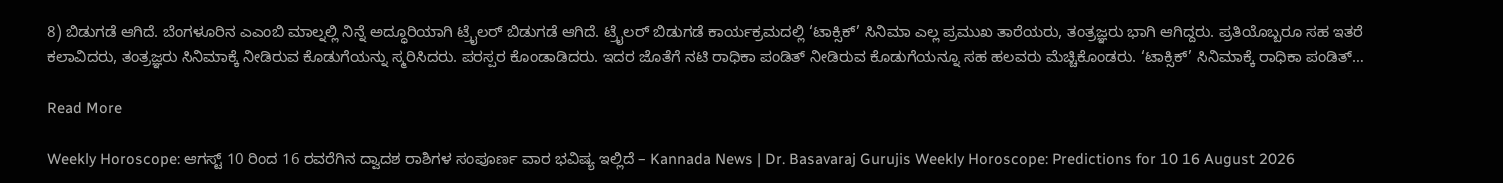8) ಬಿಡುಗಡೆ ಆಗಿದೆ. ಬೆಂಗಳೂರಿನ ಎಎಂಬಿ ಮಾಲ್ನಲ್ಲಿ ನಿನ್ನೆ ಅದ್ಧೂರಿಯಾಗಿ ಟ್ರೈಲರ್ ಬಿಡುಗಡೆ ಆಗಿದೆ. ಟ್ರೈಲರ್ ಬಿಡುಗಡೆ ಕಾರ್ಯಕ್ರಮದಲ್ಲಿ ‘ಟಾಕ್ಸಿಕ್’ ಸಿನಿಮಾ ಎಲ್ಲ ಪ್ರಮುಖ ತಾರೆಯರು, ತಂತ್ರಜ್ಞರು ಭಾಗಿ ಆಗಿದ್ದರು. ಪ್ರತಿಯೊಬ್ಬರೂ ಸಹ ಇತರೆ ಕಲಾವಿದರು, ತಂತ್ರಜ್ಞರು ಸಿನಿಮಾಕ್ಕೆ ನೀಡಿರುವ ಕೊಡುಗೆಯನ್ನು ಸ್ಮರಿಸಿದರು. ಪರಸ್ಪರ ಕೊಂಡಾಡಿದರು. ಇದರ ಜೊತೆಗೆ ನಟಿ ರಾಧಿಕಾ ಪಂಡಿತ್ ನೀಡಿರುವ ಕೊಡುಗೆಯನ್ನೂ ಸಹ ಹಲವರು ಮೆಚ್ಚಿಕೊಂಡರು. ‘ಟಾಕ್ಸಿಕ್’ ಸಿನಿಮಾಕ್ಕೆ ರಾಧಿಕಾ ಪಂಡಿತ್…

Read More

Weekly Horoscope: ಆಗಸ್ಟ್ 10 ರಿಂದ 16 ರವರೆಗಿನ ದ್ವಾದಶ ರಾಶಿಗಳ ಸಂಪೂರ್ಣ ವಾರ ಭವಿಷ್ಯ ಇಲ್ಲಿದೆ – Kannada News | Dr. Basavaraj Gurujis Weekly Horoscope: Predictions for 10 16 August 2026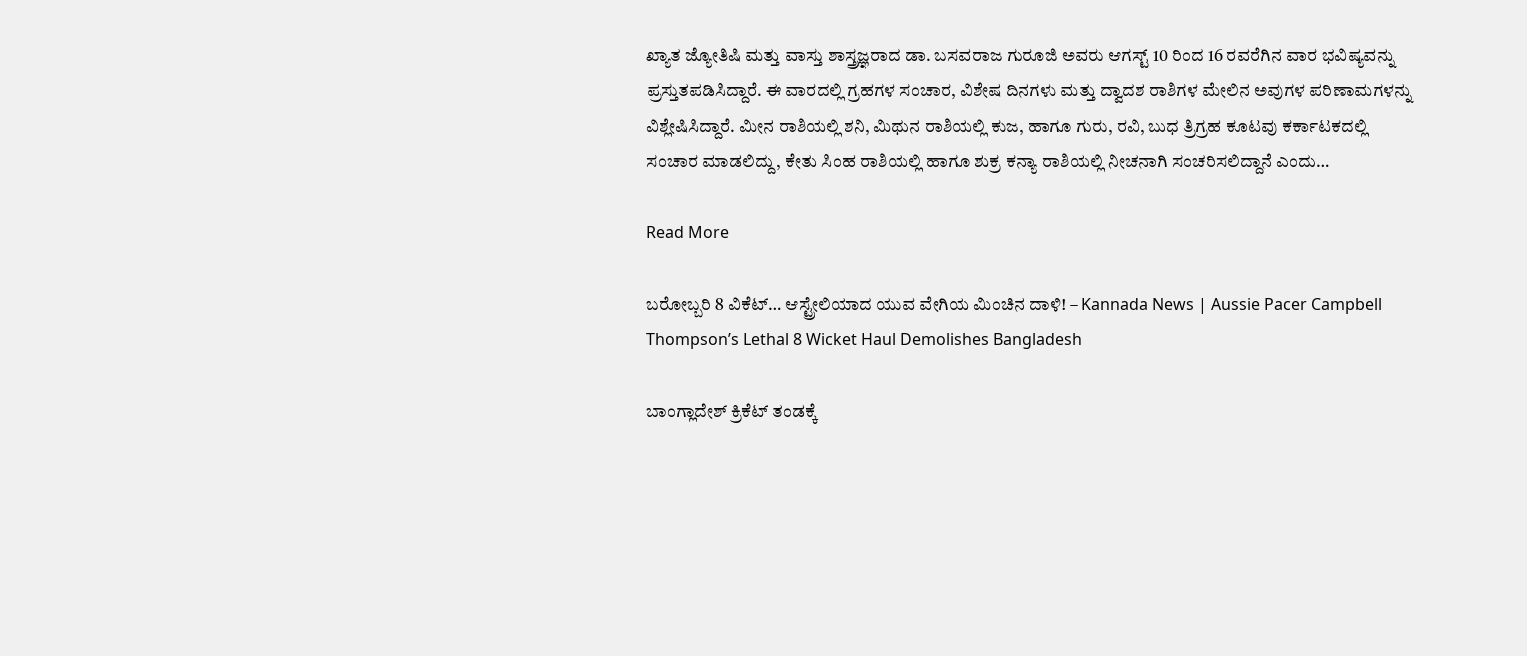ಖ್ಯಾತ ಜ್ಯೋತಿಷಿ ಮತ್ತು ವಾಸ್ತು ಶಾಸ್ತ್ರಜ್ಞರಾದ ಡಾ. ಬಸವರಾಜ ಗುರೂಜಿ ಅವರು ಆಗಸ್ಟ್ 10 ರಿಂದ 16 ರವರೆಗಿನ ವಾರ ಭವಿಷ್ಯವನ್ನು ಪ್ರಸ್ತುತಪಡಿಸಿದ್ದಾರೆ. ಈ ವಾರದಲ್ಲಿ ಗ್ರಹಗಳ ಸಂಚಾರ, ವಿಶೇಷ ದಿನಗಳು ಮತ್ತು ದ್ವಾದಶ ರಾಶಿಗಳ ಮೇಲಿನ ಅವುಗಳ ಪರಿಣಾಮಗಳನ್ನು ವಿಶ್ಲೇಷಿಸಿದ್ದಾರೆ. ಮೀನ ರಾಶಿಯಲ್ಲಿ ಶನಿ, ಮಿಥುನ ರಾಶಿಯಲ್ಲಿ ಕುಜ, ಹಾಗೂ ಗುರು, ರವಿ, ಬುಧ ತ್ರಿಗ್ರಹ ಕೂಟವು ಕರ್ಕಾಟಕದಲ್ಲಿ ಸಂಚಾರ ಮಾಡಲಿದ್ದು, ಕೇತು ಸಿಂಹ ರಾಶಿಯಲ್ಲಿ ಹಾಗೂ ಶುಕ್ರ ಕನ್ಯಾ ರಾಶಿಯಲ್ಲಿ ನೀಚನಾಗಿ ಸಂಚರಿಸಲಿದ್ದಾನೆ ಎಂದು…

Read More

ಬರೋಬ್ಬರಿ 8 ವಿಕೆಟ್… ಆಸ್ಟ್ರೇಲಿಯಾದ ಯುವ ವೇಗಿಯ ಮಿಂಚಿನ ದಾಳಿ! – Kannada News | Aussie Pacer Campbell Thompson’s Lethal 8 Wicket Haul Demolishes Bangladesh

ಬಾಂಗ್ಲಾದೇಶ್ ಕ್ರಿಕೆಟ್ ತಂಡಕ್ಕೆ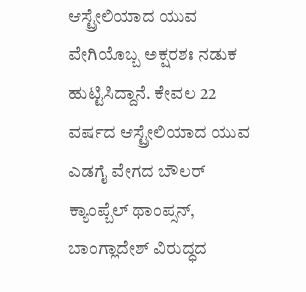ಆಸ್ಟ್ರೇಲಿಯಾದ ಯುವ ವೇಗಿಯೊಬ್ಬ ಅಕ್ಷರಶಃ ನಡುಕ ಹುಟ್ಟಿಸಿದ್ದಾನೆ. ಕೇವಲ 22 ವರ್ಷದ ಆಸ್ಟ್ರೇಲಿಯಾದ ಯುವ ಎಡಗೈ ವೇಗದ ಬೌಲರ್ ಕ್ಯಾಂಪ್ಬೆಲ್ ಥಾಂಪ್ಸನ್, ಬಾಂಗ್ಲಾದೇಶ್ ವಿರುದ್ಧದ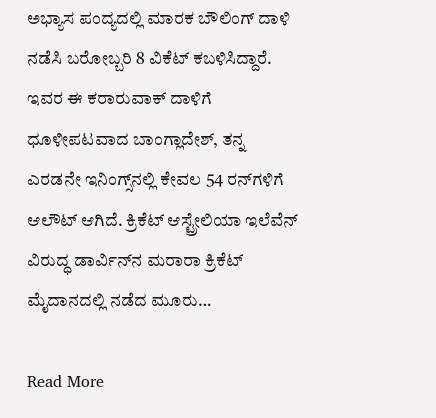ಅಭ್ಯಾಸ ಪಂದ್ಯದಲ್ಲಿ ಮಾರಕ ಬೌಲಿಂಗ್ ದಾಳಿ ನಡೆಸಿ ಬರೋಬ್ಬರಿ 8 ವಿಕೆಟ್ ಕಬಳಿಸಿದ್ದಾರೆ. ಇವರ ಈ ಕರಾರುವಾಕ್ ದಾಳಿಗೆ ಧೂಳೀಪಟವಾದ ಬಾಂಗ್ಲಾದೇಶ್, ತನ್ನ ಎರಡನೇ ಇನಿಂಗ್ಸ್‌ನಲ್ಲಿ ಕೇವಲ 54 ರನ್‌ಗಳಿಗೆ ಆಲೌಟ್ ಆಗಿದೆ. ಕ್ರಿಕೆಟ್ ಆಸ್ಟ್ರೇಲಿಯಾ ಇಲೆವೆನ್ ವಿರುದ್ಧ ಡಾರ್ವಿನ್‌ನ ಮರಾರಾ ಕ್ರಿಕೆಟ್ ಮೈದಾನದಲ್ಲಿ ನಡೆದ ಮೂರು…

Read More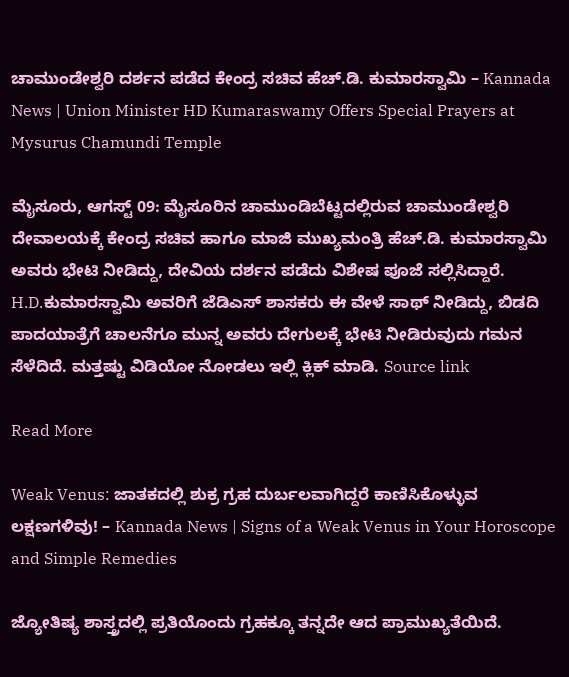ಚಾಮುಂಡೇಶ್ವರಿ ದರ್ಶನ ಪಡೆದ ಕೇಂದ್ರ ಸಚಿವ ಹೆಚ್.ಡಿ. ಕುಮಾರಸ್ವಾಮಿ – Kannada News | Union Minister HD Kumaraswamy Offers Special Prayers at Mysurus Chamundi Temple

ಮೈಸೂರು, ಆಗಸ್ಟ್ 09: ಮೈಸೂರಿನ ಚಾಮುಂಡಿಬೆಟ್ಟದಲ್ಲಿರುವ ಚಾಮುಂಡೇಶ್ವರಿ ದೇವಾಲಯಕ್ಕೆ ಕೇಂದ್ರ ಸಚಿವ ಹಾಗೂ ಮಾಜಿ ಮುಖ್ಯಮಂತ್ರಿ ಹೆಚ್.ಡಿ. ಕುಮಾರಸ್ವಾಮಿ ಅವರು ಭೇಟಿ ನೀಡಿದ್ದು, ದೇವಿಯ ದರ್ಶನ ಪಡೆದು ವಿಶೇಷ ಪೂಜೆ ಸಲ್ಲಿಸಿದ್ದಾರೆ. H.D.ಕುಮಾರಸ್ವಾಮಿ ಅವರಿಗೆ ಜೆಡಿಎಸ್ ಶಾಸಕರು ಈ ವೇಳೆ ಸಾಥ್ ನೀಡಿದ್ದು, ಬಿಡದಿ ಪಾದಯಾತ್ರೆಗೆ ಚಾಲನೆಗೂ ಮುನ್ನ ಅವರು ದೇಗುಲಕ್ಕೆ ಭೇಟಿ ನೀಡಿರುವುದು ಗಮನ ಸೆಳೆದಿದೆ. ಮತ್ತಷ್ಟು ವಿಡಿಯೋ ನೋಡಲು ಇಲ್ಲಿ ಕ್ಲಿಕ್ ಮಾಡಿ. Source link

Read More

Weak Venus: ಜಾತಕದಲ್ಲಿ ಶುಕ್ರ ಗ್ರಹ ದುರ್ಬಲವಾಗಿದ್ದರೆ ಕಾಣಿಸಿಕೊಳ್ಳುವ ಲಕ್ಷಣಗಳಿವು! – Kannada News | Signs of a Weak Venus in Your Horoscope and Simple Remedies

ಜ್ಯೋತಿಷ್ಯ ಶಾಸ್ತ್ರದಲ್ಲಿ ಪ್ರತಿಯೊಂದು ಗ್ರಹಕ್ಕೂ ತನ್ನದೇ ಆದ ಪ್ರಾಮುಖ್ಯತೆಯಿದೆ.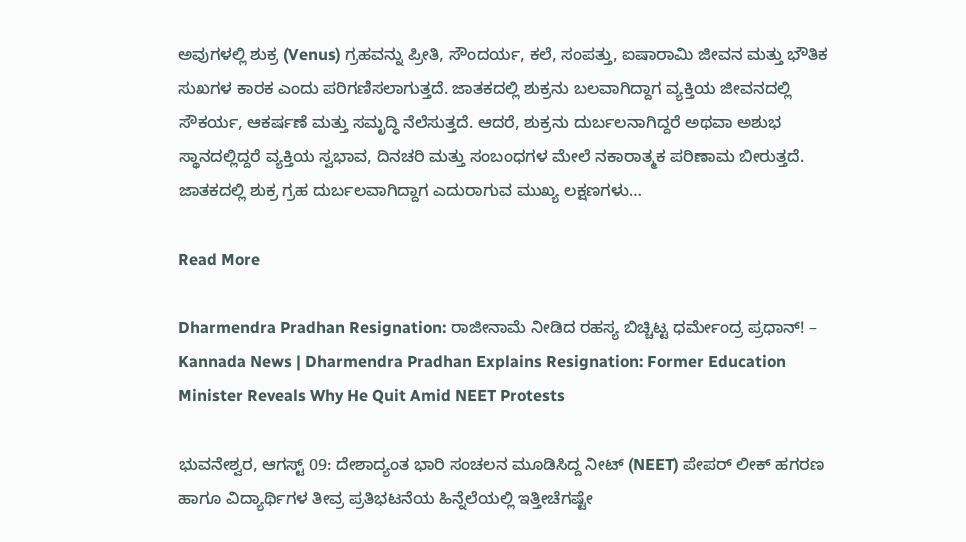ಅವುಗಳಲ್ಲಿ ಶುಕ್ರ (Venus) ಗ್ರಹವನ್ನು ಪ್ರೀತಿ, ಸೌಂದರ್ಯ, ಕಲೆ, ಸಂಪತ್ತು, ಐಷಾರಾಮಿ ಜೀವನ ಮತ್ತು ಭೌತಿಕ ಸುಖಗಳ ಕಾರಕ ಎಂದು ಪರಿಗಣಿಸಲಾಗುತ್ತದೆ. ಜಾತಕದಲ್ಲಿ ಶುಕ್ರನು ಬಲವಾಗಿದ್ದಾಗ ವ್ಯಕ್ತಿಯ ಜೀವನದಲ್ಲಿ ಸೌಕರ್ಯ, ಆಕರ್ಷಣೆ ಮತ್ತು ಸಮೃದ್ಧಿ ನೆಲೆಸುತ್ತದೆ. ಆದರೆ, ಶುಕ್ರನು ದುರ್ಬಲನಾಗಿದ್ದರೆ ಅಥವಾ ಅಶುಭ ಸ್ಥಾನದಲ್ಲಿದ್ದರೆ ವ್ಯಕ್ತಿಯ ಸ್ವಭಾವ, ದಿನಚರಿ ಮತ್ತು ಸಂಬಂಧಗಳ ಮೇಲೆ ನಕಾರಾತ್ಮಕ ಪರಿಣಾಮ ಬೀರುತ್ತದೆ. ಜಾತಕದಲ್ಲಿ ಶುಕ್ರ ಗ್ರಹ ದುರ್ಬಲವಾಗಿದ್ದಾಗ ಎದುರಾಗುವ ಮುಖ್ಯ ಲಕ್ಷಣಗಳು…

Read More

Dharmendra Pradhan Resignation: ರಾಜೀನಾಮೆ ನೀಡಿದ ರಹಸ್ಯ ಬಿಚ್ಚಿಟ್ಟ ಧರ್ಮೇಂದ್ರ ಪ್ರಧಾನ್! – Kannada News | Dharmendra Pradhan Explains Resignation: Former Education Minister Reveals Why He Quit Amid NEET Protests

ಭುವನೇಶ್ವರ, ಆಗಸ್ಟ್ 09: ದೇಶಾದ್ಯಂತ ಭಾರಿ ಸಂಚಲನ ಮೂಡಿಸಿದ್ದ ನೀಟ್ (NEET) ಪೇಪರ್ ಲೀಕ್ ಹಗರಣ ಹಾಗೂ ವಿದ್ಯಾರ್ಥಿಗಳ ತೀವ್ರ ಪ್ರತಿಭಟನೆಯ ಹಿನ್ನೆಲೆಯಲ್ಲಿ ಇತ್ತೀಚೆಗಷ್ಟೇ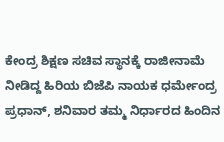ಕೇಂದ್ರ ಶಿಕ್ಷಣ ಸಚಿವ ಸ್ಥಾನಕ್ಕೆ ರಾಜೀನಾಮೆ ನೀಡಿದ್ದ ಹಿರಿಯ ಬಿಜೆಪಿ ನಾಯಕ ಧರ್ಮೇಂದ್ರ ಪ್ರಧಾನ್, ಶನಿವಾರ ತಮ್ಮ ನಿರ್ಧಾರದ ಹಿಂದಿನ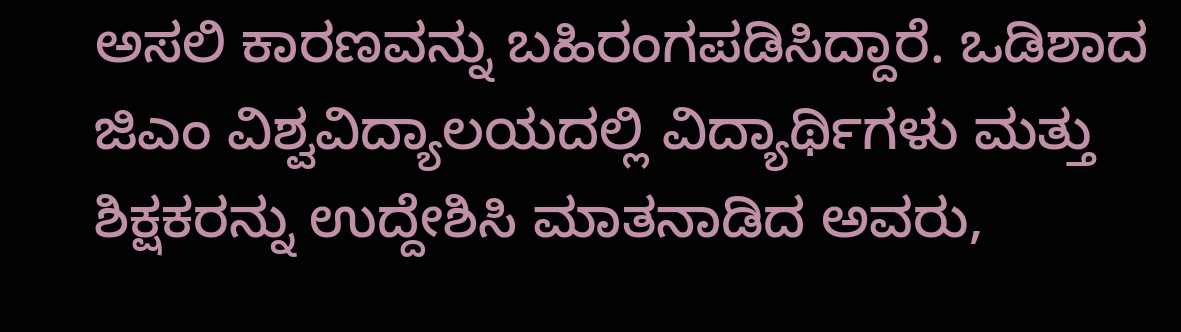ಅಸಲಿ ಕಾರಣವನ್ನು ಬಹಿರಂಗಪಡಿಸಿದ್ದಾರೆ. ಒಡಿಶಾದ ಜಿಎಂ ವಿಶ್ವವಿದ್ಯಾಲಯದಲ್ಲಿ ವಿದ್ಯಾರ್ಥಿಗಳು ಮತ್ತು ಶಿಕ್ಷಕರನ್ನು ಉದ್ದೇಶಿಸಿ ಮಾತನಾಡಿದ ಅವರು,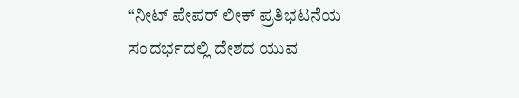“ನೀಟ್ ಪೇಪರ್ ಲೀಕ್ ಪ್ರತಿಭಟನೆಯ ಸಂದರ್ಭದಲ್ಲಿ ದೇಶದ ಯುವ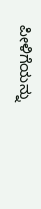ಪೀಳಿಗೆಯನ್ನು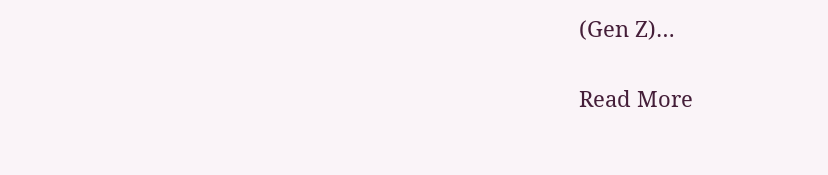(Gen Z)…

Read More